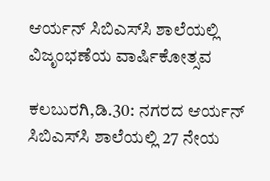ಆರ್ಯನ್ ಸಿಬಿಎಸ್‍ಸಿ ಶಾಲೆಯಲ್ಲಿ ವಿಜೃಂಭಣೆಯ ವಾರ್ಷಿಕೋತ್ಸವ

ಕಲಬುರಗಿ,ಡಿ.30: ನಗರದ ಆರ್ಯನ್ ಸಿಬಿಎಸ್‍ಸಿ ಶಾಲೆಯಲ್ಲಿ 27 ನೇಯ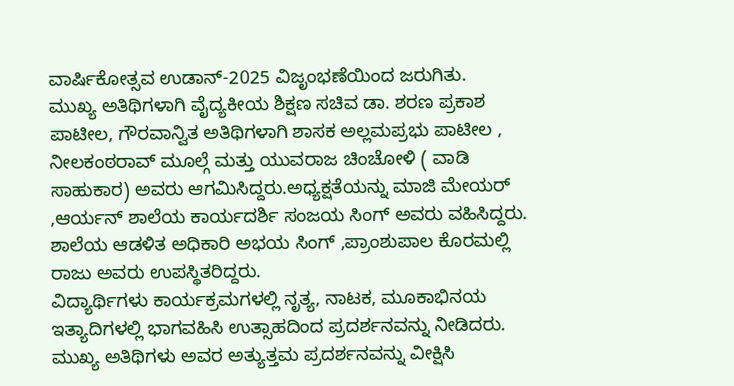ವಾರ್ಷಿಕೋತ್ಸವ ಉಡಾನ್-2025 ವಿಜೃಂಭಣೆಯಿಂದ ಜರುಗಿತು.
ಮುಖ್ಯ ಅತಿಥಿಗಳಾಗಿ ವೈದ್ಯಕೀಯ ಶಿಕ್ಷಣ ಸಚಿವ ಡಾ. ಶರಣ ಪ್ರಕಾಶ ಪಾಟೀಲ, ಗೌರವಾನ್ವಿತ ಅತಿಥಿಗಳಾಗಿ ಶಾಸಕ ಅಲ್ಲಮಪ್ರಭು ಪಾಟೀಲ , ನೀಲಕಂಠರಾವ್ ಮೂಲ್ಗೆ ಮತ್ತು ಯುವರಾಜ ಚಿಂಚೋಳಿ ( ವಾಡಿ ಸಾಹುಕಾರ) ಅವರು ಆಗಮಿಸಿದ್ದರು.ಅಧ್ಯಕ್ಷತೆಯನ್ನು ಮಾಜಿ ಮೇಯರ್ ,ಆರ್ಯನ್ ಶಾಲೆಯ ಕಾರ್ಯದರ್ಶಿ ಸಂಜಯ ಸಿಂಗ್ ಅವರು ವಹಿಸಿದ್ದರು. ಶಾಲೆಯ ಆಡಳಿತ ಅಧಿಕಾರಿ ಅಭಯ ಸಿಂಗ್ ,ಪ್ರಾಂಶುಪಾಲ ಕೊರಮಲ್ಲಿ ರಾಜು ಅವರು ಉಪಸ್ಥಿತರಿದ್ದರು.
ವಿದ್ಯಾರ್ಥಿಗಳು ಕಾರ್ಯಕ್ರಮಗಳಲ್ಲಿ ನೃತ್ಯ, ನಾಟಕ, ಮೂಕಾಭಿನಯ ಇತ್ಯಾದಿಗಳಲ್ಲಿ ಭಾಗವಹಿಸಿ ಉತ್ಸಾಹದಿಂದ ಪ್ರದರ್ಶನವನ್ನು ನೀಡಿದರು. ಮುಖ್ಯ ಅತಿಥಿಗಳು ಅವರ ಅತ್ಯುತ್ತಮ ಪ್ರದರ್ಶನವನ್ನು ವೀಕ್ಷಿಸಿ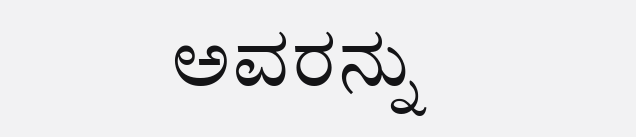ಅವರನ್ನು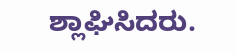ಶ್ಲಾಘಿಸಿದರು.